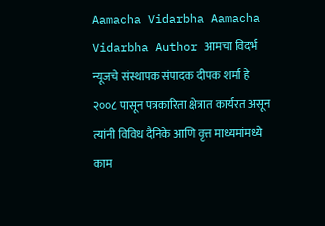Aamacha Vidarbha Aamacha Vidarbha Author आमचा विदर्भ न्यूजचे संस्थापक संपादक दीपक शर्मा हे २००८ पासून पत्रकारिता क्षेत्रात कार्यरत असून त्यांनी विविध दैनिके आणि वृत्त माध्यमांमध्ये काम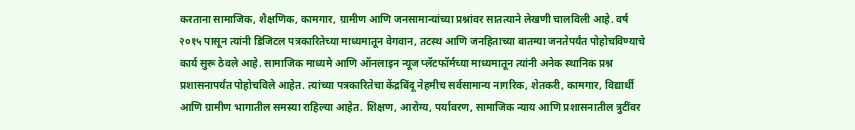करताना सामाजिक, शैक्षणिक, कामगार, ग्रामीण आणि जनसामान्यांच्या प्रश्नांवर सातत्याने लेखणी चालविली आहे. वर्ष २०१५ पासून त्यांनी डिजिटल पत्रकारितेच्या माध्यमातून वेगवान, तटस्थ आणि जनहिताच्या बातम्या जनतेपर्यंत पोहोचविण्याचे कार्य सुरू ठेवले आहे. सामाजिक माध्यमे आणि ऑनलाइन न्यूज प्लॅटफॉर्मच्या माध्यमातून त्यांनी अनेक स्थानिक प्रश्न प्रशासनापर्यंत पोहोचविले आहेत. त्यांच्या पत्रकारितेचा केंद्रबिंदू नेहमीच सर्वसामान्य नागरिक, शेतकरी, कामगार, विद्यार्थी आणि ग्रामीण भागातील समस्या राहिल्या आहेत. शिक्षण, आरोग्य, पर्यावरण, सामाजिक न्याय आणि प्रशासनातील त्रुटींवर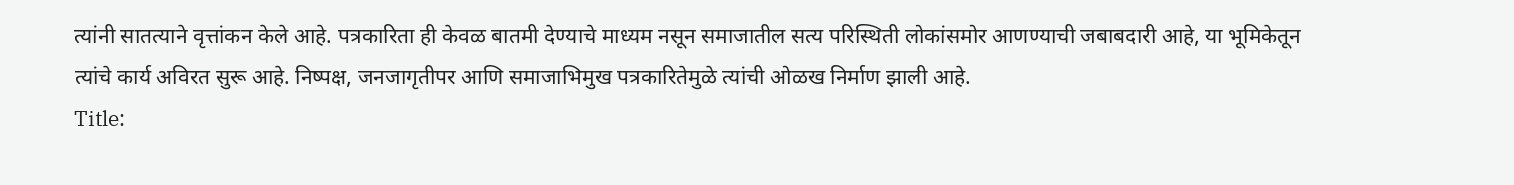त्यांनी सातत्याने वृत्तांकन केले आहे. पत्रकारिता ही केवळ बातमी देण्याचे माध्यम नसून समाजातील सत्य परिस्थिती लोकांसमोर आणण्याची जबाबदारी आहे, या भूमिकेतून त्यांचे कार्य अविरत सुरू आहे. निष्पक्ष, जनजागृतीपर आणि समाजाभिमुख पत्रकारितेमुळे त्यांची ओळख निर्माण झाली आहे.
Title: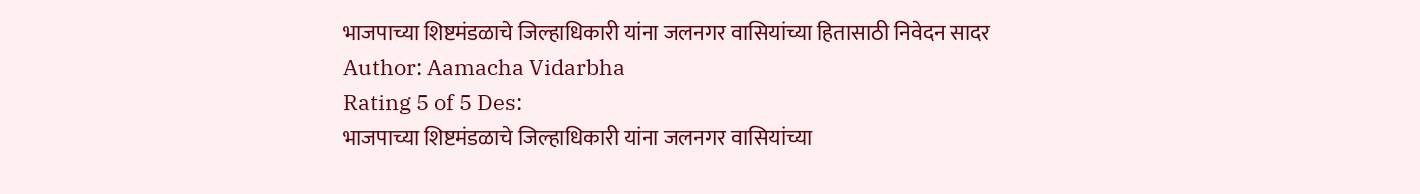भाजपाच्या शिष्टमंडळाचे जिल्हाधिकारी यांना जलनगर वासियांच्या हितासाठी निवेदन सादर
Author: Aamacha Vidarbha
Rating 5 of 5 Des:
भाजपाच्या शिष्टमंडळाचे जिल्हाधिकारी यांना जलनगर वासियांच्या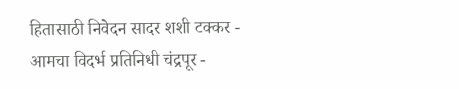हितासाठी निवेदन सादर शशी टक्कर - आमचा विदर्भ प्रतिनिधी चंद्रपूर -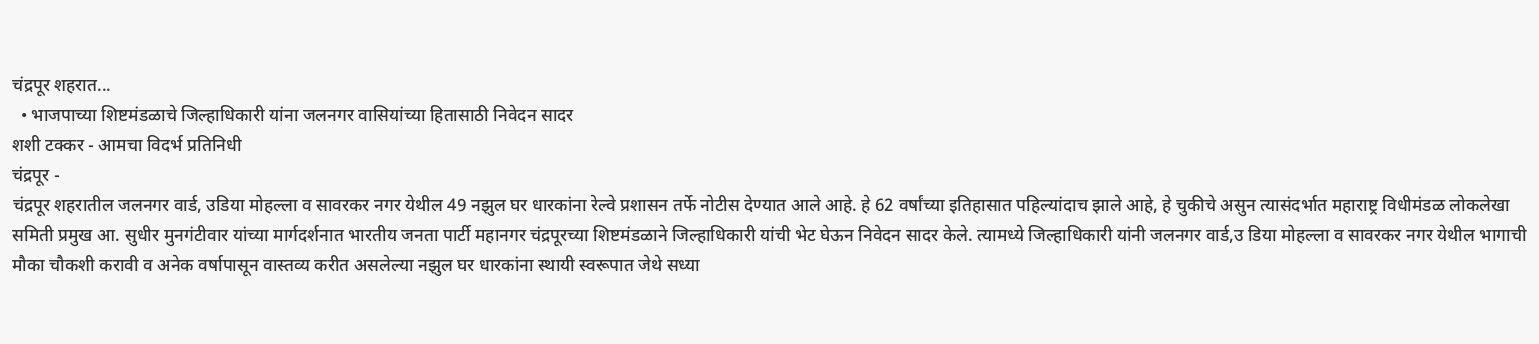चंद्रपूर शहरात...
  • भाजपाच्या शिष्टमंडळाचे जिल्हाधिकारी यांना जलनगर वासियांच्या हितासाठी निवेदन सादर
शशी टक्कर - आमचा विदर्भ प्रतिनिधी
चंद्रपूर -
चंद्रपूर शहरातील जलनगर वार्ड, उडिया मोहल्ला व सावरकर नगर येथील 49 नझुल घर धारकांना रेल्वे प्रशासन तर्फे नोटीस देण्यात आले आहे. हे 62 वर्षांच्या इतिहासात पहिल्यांदाच झाले आहे, हे चुकीचे असुन त्यासंदर्भात महाराष्ट्र विधीमंडळ लोकलेखा समिती प्रमुख आ. सुधीर मुनगंटीवार यांच्या मार्गदर्शनात भारतीय जनता पार्टी महानगर चंद्रपूरच्या शिष्टमंडळाने जिल्हाधिकारी यांची भेट घेऊन निवेदन सादर केले. त्यामध्ये जिल्हाधिकारी यांनी जलनगर वार्ड,उ डिया मोहल्ला व सावरकर नगर येथील भागाची मौका चौकशी करावी व अनेक वर्षापासून वास्तव्य करीत असलेल्या नझुल घर धारकांना स्थायी स्वरूपात जेथे सध्या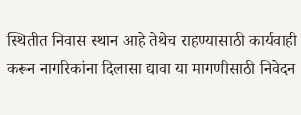स्थितीत निवास स्थान आहे तेथेच राहण्यासाठी कार्यवाही करून नागरिकांना दिलासा द्यावा या मागणीसाठी निवेदन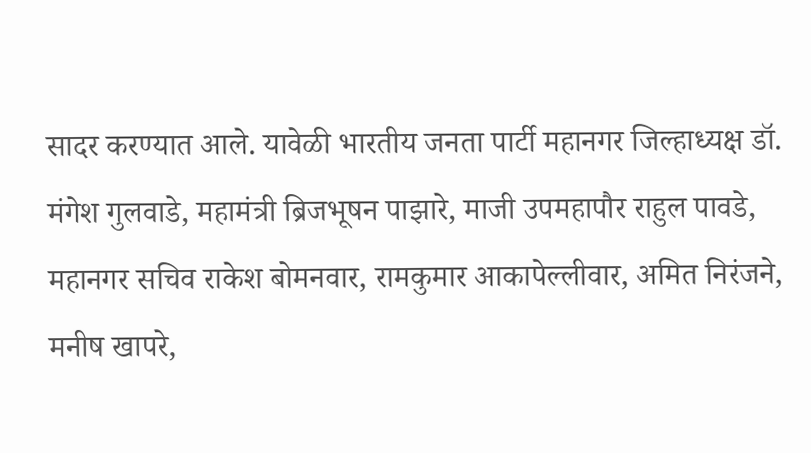सादर करण्यात आले. यावेळी भारतीय जनता पार्टी महानगर जिल्हाध्यक्ष डॉ. मंगेश गुलवाडे, महामंत्री ब्रिजभूषन पाझारे, माजी उपमहापौर राहुल पावडे, महानगर सचिव राकेश बोमनवार, रामकुमार आकापेल्लीवार, अमित निरंजने, मनीष खापरे,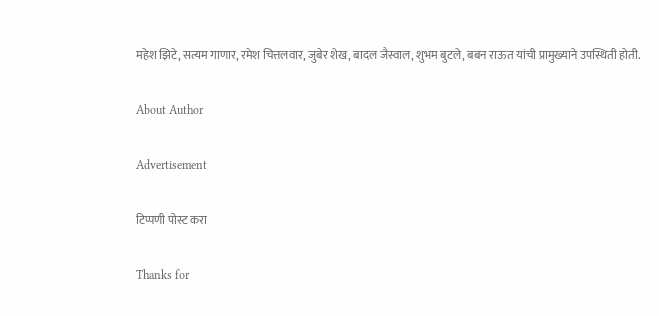महेश झिटे, सत्यम गाणार, रमेश चित्तलवार, जुबेर शेख, बादल जैस्वाल, शुभम बुटले, बबन राऊत यांची प्रामुख्याने उपस्थिती होती.

About Author

Advertisement

टिप्पणी पोस्ट करा

Thanks for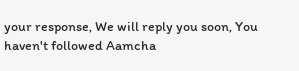your response, We will reply you soon, You haven't followed Aamcha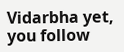Vidarbha yet, you follow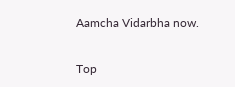Aamcha Vidarbha now.


Top